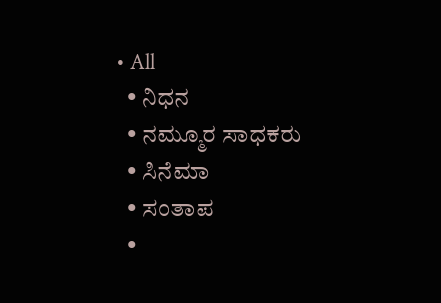• All
  • ನಿಧನ
  • ನಮ್ಮೂರ ಸಾಧಕರು
  • ಸಿನೆಮಾ
  • ಸಂತಾಪ
  •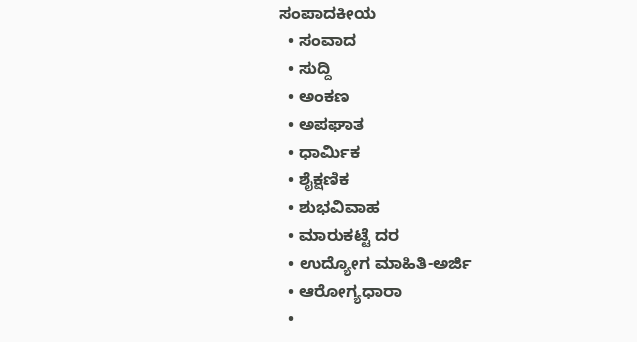ಸಂಪಾದಕೀಯ
  • ಸಂವಾದ
  • ಸುದ್ದಿ
  • ಅಂಕಣ
  • ಅಪಘಾತ
  • ಧಾರ್ಮಿಕ
  • ಶೈಕ್ಷಣಿಕ
  • ಶುಭವಿವಾಹ
  • ಮಾರುಕಟ್ಟೆ ದರ
  • ಉದ್ಯೋಗ ಮಾಹಿತಿ-ಅರ್ಜಿ
  • ಆರೋಗ್ಯಧಾರಾ
  •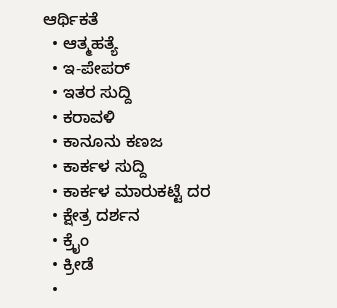ಆರ್ಥಿಕತೆ
  • ಆತ್ಮಹತ್ಯೆ
  • ಇ-ಪೇಪರ್
  • ಇತರ ಸುದ್ದಿ
  • ಕರಾವಳಿ
  • ಕಾನೂನು ಕಣಜ
  • ಕಾರ್ಕಳ ಸುದ್ದಿ
  • ಕಾರ್ಕಳ ಮಾರುಕಟ್ಟೆ ದರ
  • ಕ್ಷೇತ್ರ ದರ್ಶನ
  • ಕ್ರೈಂ
  • ಕ್ರೀಡೆ
  •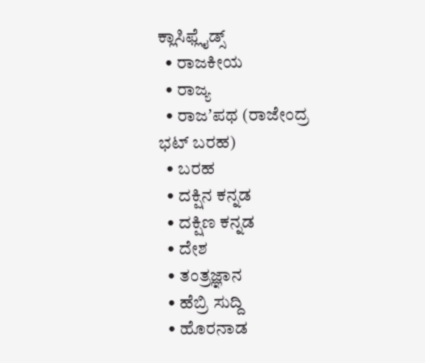ಕ್ಲಾಸಿಫ್ಲೈಡ್ಸ್
  • ರಾಜಕೀಯ
  • ರಾಜ್ಯ
  • ರಾಜʼಪಥ (ರಾಜೇಂದ್ರ ಭಟ್‌ ಬರಹ)
  • ಬರಹ
  • ದಕ್ಷಿನ ಕನ್ನಡ
  • ದಕ್ಷಿಣ ಕನ್ನಡ
  • ದೇಶ
  • ತಂತ್ರಜ್ಞಾನ
  • ಹೆಬ್ರಿ ಸುದ್ದಿ
  • ಹೊರನಾಡ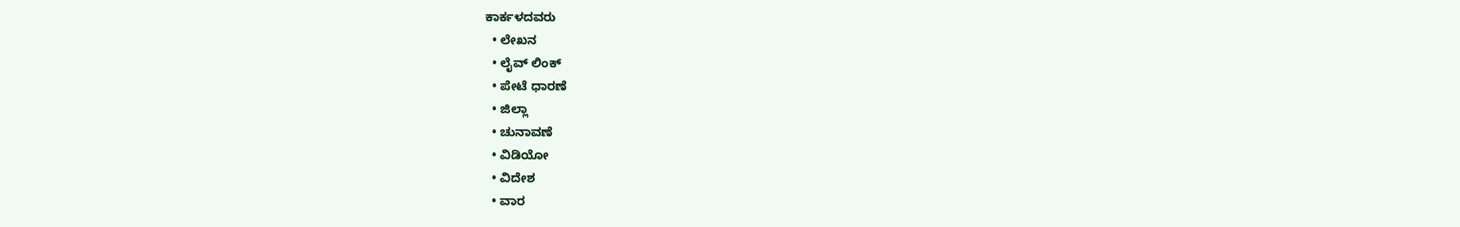ಕಾರ್ಕಳದವರು
  • ಲೇಖನ
  • ಲೈವ್ ಲಿಂಕ್
  • ಪೇಟೆ ಧಾರಣೆ
  • ಜಿಲ್ಲಾ
  • ಚುನಾವಣೆ
  • ವಿಡಿಯೋ
  • ವಿದೇಶ
  • ವಾರ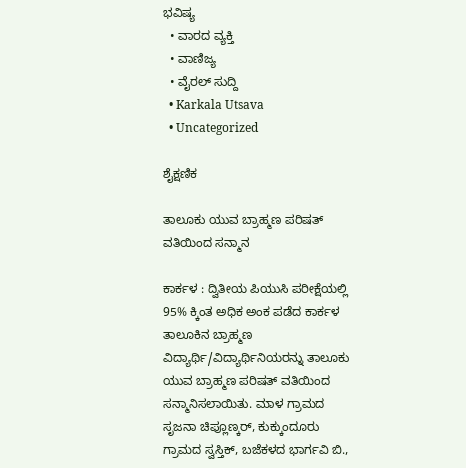ಭವಿಷ್ಯ
  • ವಾರದ ವ್ಯಕ್ತಿ
  • ವಾಣಿಜ್ಯ
  • ವೈರಲ್ ಸುದ್ದಿ
  • Karkala Utsava
  • Uncategorized

ಶೈಕ್ಷಣಿಕ

ತಾಲೂಕು ಯುವ ಬ್ರಾಹ್ಮಣ ಪರಿಷತ್ ವತಿಯಿಂದ ಸನ್ಮಾನ

ಕಾರ್ಕಳ : ದ್ವಿತೀಯ ಪಿಯುಸಿ ಪರೀಕ್ಷೆಯಲ್ಲಿ 95% ಕ್ಕಿಂತ ಅಧಿಕ ಅಂಕ ಪಡೆದ ಕಾರ್ಕಳ ತಾಲೂಕಿನ ಬ್ರಾಹ್ಮಣ ವಿದ್ಯಾರ್ಥಿ/ವಿದ್ಯಾರ್ಥಿನಿಯರನ್ನು ತಾಲೂಕು ಯುವ ಬ್ರಾಹ್ಮಣ ಪರಿಷತ್‌ ವತಿಯಿಂದ ಸನ್ಮಾನಿಸಲಾಯಿತು. ಮಾಳ ಗ್ರಾಮದ ಸೃಜನಾ ಚಿಪ್ಲೂಣ್ಕರ್‌, ಕುಕ್ಕುಂದೂರು ಗ್ರಾಮದ ಸ್ವಸ್ತಿಕ್, ಬಜೆಕಳದ ಭಾರ್ಗವಿ ಬಿ.,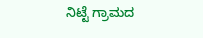ನಿಟ್ಟೆ ಗ್ರಾಮದ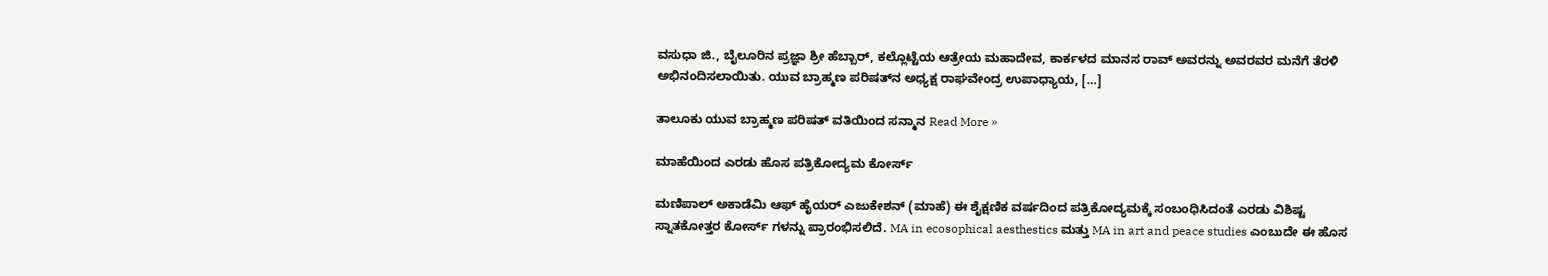ವಸುಧಾ ಜಿ., ಬೈಲೂರಿನ ಪ್ರಜ್ಞಾ ಶ್ರೀ ಹೆಬ್ಬಾರ್, ಕಲ್ಲೊಟ್ಟೆಯ ಆತ್ರೇಯ ಮಹಾದೇವ, ಕಾರ್ಕಳದ ಮಾನಸ ರಾವ್ ಅವರನ್ನು ಅವರವರ ಮನೆಗೆ ತೆರಳಿ ಅಭಿನಂದಿಸಲಾಯಿತು. ಯುವ ಬ್ರಾಹ್ಮಣ ಪರಿಷತ್‌ನ ಅಧ್ಯಕ್ಷ ರಾಘವೇಂದ್ರ ಉಪಾಧ್ಯಾಯ, […]

ತಾಲೂಕು ಯುವ ಬ್ರಾಹ್ಮಣ ಪರಿಷತ್ ವತಿಯಿಂದ ಸನ್ಮಾನ Read More »

ಮಾಹೆಯಿಂದ ಎರಡು ಹೊಸ ಪತ್ರಿಕೋದ್ಯಮ ಕೋರ್ಸ್‌

ಮಣಿಪಾಲ್‌ ಅಕಾಡೆಮಿ ಆಫ್‌ ಹೈಯರ್‌ ಎಜುಕೇಶನ್‌ (ಮಾಹೆ) ಈ ಶೈಕ್ಷಣಿಕ ವರ್ಷದಿಂದ ಪತ್ರಿಕೋದ್ಯಮಕ್ಕೆ ಸಂಬಂಧಿಸಿದಂತೆ ಎರಡು ವಿಶಿಷ್ಟ ಸ್ನಾತಕೋತ್ತರ ಕೋರ್ಸ್‌ ಗಳನ್ನು ಪ್ರಾರಂಭಿಸಲಿದೆ. MA in ecosophical aesthestics ಮತ್ತು MA in art and peace studies ಎಂಬುದೇ ಈ ಹೊಸ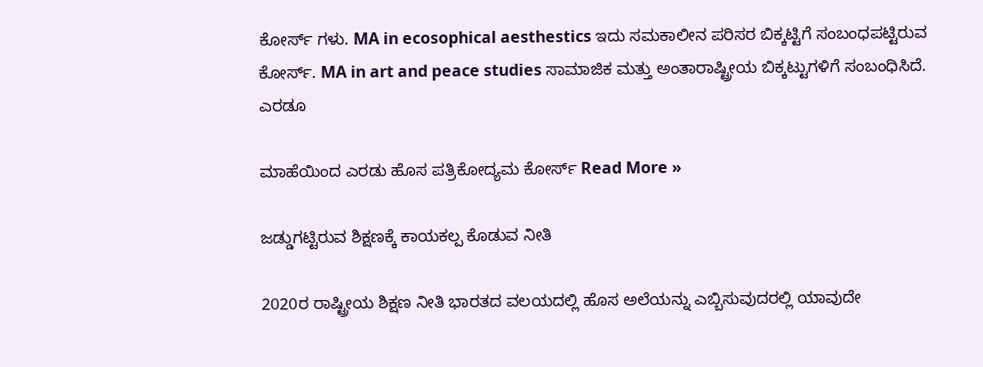ಕೋರ್ಸ್ ಗಳು. MA in ecosophical aesthestics ಇದು ಸಮಕಾಲೀನ ಪರಿಸರ ಬಿಕ್ಕಟ್ಟಿಗೆ ಸಂಬಂಧಪಟ್ಟಿರುವ ಕೋರ್ಸ್. MA in art and peace studies ಸಾಮಾಜಿಕ ಮತ್ತು ಅಂತಾರಾಷ್ಟ್ರೀಯ ಬಿಕ್ಕಟ್ಟುಗಳಿಗೆ ಸಂಬಂಧಿಸಿದೆ. ಎರಡೂ

ಮಾಹೆಯಿಂದ ಎರಡು ಹೊಸ ಪತ್ರಿಕೋದ್ಯಮ ಕೋರ್ಸ್‌ Read More »

ಜಡ್ಡುಗಟ್ಟಿರುವ ಶಿಕ್ಷಣಕ್ಕೆ ಕಾಯಕಲ್ಪ ಕೊಡುವ ನೀತಿ

2020ರ ರಾಷ್ಟ್ರೀಯ ಶಿಕ್ಷಣ ನೀತಿ ಭಾರತದ ವಲಯದಲ್ಲಿ ಹೊಸ ಅಲೆಯನ್ನು ಎಬ್ಬಿಸುವುದರಲ್ಲಿ ಯಾವುದೇ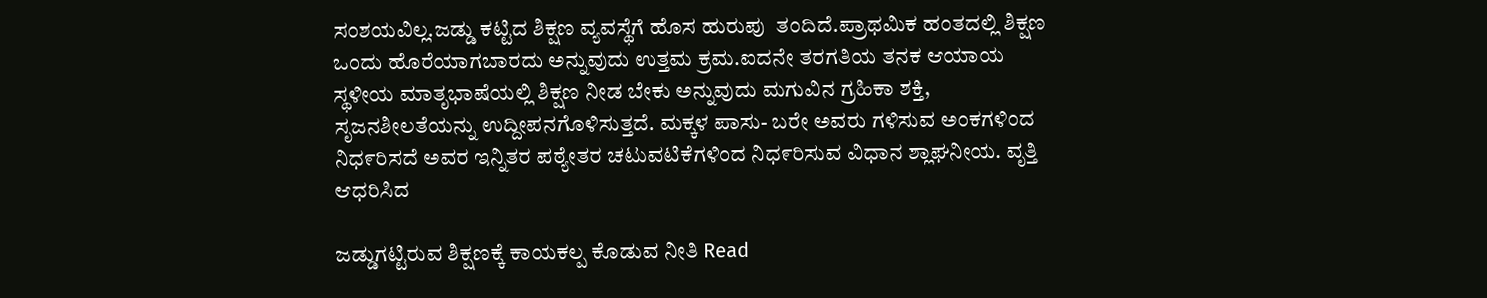ಸಂಶಯವಿಲ್ಲ.ಜಡ್ಡು ಕಟ್ಟಿದ ಶಿಕ್ಷಣ ವ್ಯವಸ್ಥೆಗೆ ಹೊಸ ಹುರುಪು  ತಂದಿದೆ.ಪ್ರಾಥಮಿಕ ಹಂತದಲ್ಲಿ ಶಿಕ್ಷಣ ಒಂದು ಹೊರೆಯಾಗಬಾರದು ಅನ್ನುವುದು ಉತ್ತಮ ಕ್ರಮ.ಐದನೇ ತರಗತಿಯ ತನಕ ಆಯಾಯ ಸ್ಥಳೀಯ ಮಾತೃಭಾಷೆಯಲ್ಲಿ ಶಿಕ್ಷಣ ನೀಡ ಬೇಕು ಅನ್ನುವುದು ಮಗುವಿನ ಗ್ರಹಿಕಾ ಶಕ್ತಿ, ಸೃಜನಶೀಲತೆಯನ್ನು ಉದ್ದೀಪನಗೊಳಿಸುತ್ತದೆ. ಮಕ್ಕಳ ಪಾಸು- ಬರೇ ಅವರು ಗಳಿಸುವ ಅಂಕಗಳಿಂದ ನಿಧ೯ರಿಸದೆ ಅವರ ಇನ್ನಿತರ ಪಠ್ಯೇತರ ಚಟುವಟಿಕೆಗಳಿಂದ ನಿಧ೯ರಿಸುವ ವಿಧಾನ ಶ್ಲಾಘನೀಯ. ವೃತ್ತಿ ಆಧರಿಸಿದ

ಜಡ್ಡುಗಟ್ಟಿರುವ ಶಿಕ್ಷಣಕ್ಕೆ ಕಾಯಕಲ್ಪ ಕೊಡುವ ನೀತಿ Read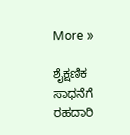More »

ಶೈಕ್ಷಣಿಕ ಸಾಧನೆಗೆ ರಹದಾರಿ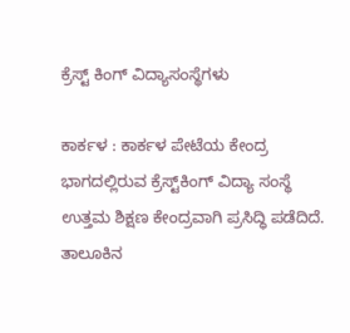ಕ್ರೆಸ್ಟ್ ಕಿಂಗ್‌ ವಿದ್ಯಾಸಂಸ್ಥೆಗಳು

ಕಾರ್ಕಳ : ಕಾರ್ಕಳ ಪೇಟೆಯ ಕೇಂದ್ರ ಭಾಗದಲ್ಲಿರುವ ಕ್ರೆಸ್ಟ್‌ಕಿಂಗ್ ವಿದ್ಯಾ ಸಂಸ್ಥೆ ಉತ್ತಮ ಶಿಕ್ಷಣ ಕೇಂದ್ರವಾಗಿ ಪ್ರಸಿದ್ಧಿ ಪಡೆದಿದೆ. ತಾಲೂಕಿನ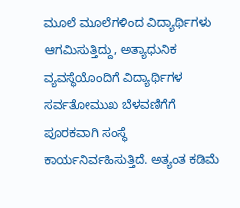ಮೂಲೆ ಮೂಲೆಗಳಿಂದ ವಿದ್ಯಾರ್ಥಿಗಳು ಆಗಮಿಸುತ್ತಿದ್ದು, ಅತ್ಯಾಧುನಿಕ ವ್ಯವಸ್ಥೆಯೊಂದಿಗೆ ವಿದ್ಯಾರ್ಥಿಗಳ ಸರ್ವತೋಮುಖ ಬೆಳವಣಿಗೆಗೆ ಪೂರಕವಾಗಿ ಸಂಸ್ಥೆ ಕಾರ್ಯನಿರ್ವಹಿಸುತ್ತಿದೆ. ಅತ್ಯಂತ ಕಡಿಮೆ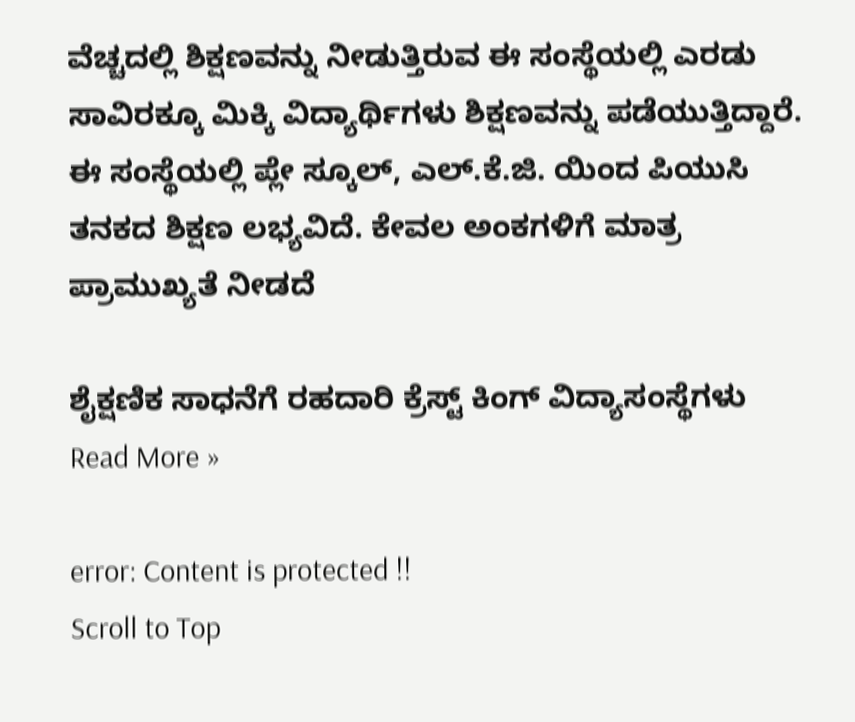ವೆಚ್ಚದಲ್ಲಿ ಶಿಕ್ಷಣವನ್ನು ನೀಡುತ್ತಿರುವ ಈ ಸಂಸ್ಥೆಯಲ್ಲಿ ಎರಡು ಸಾವಿರಕ್ಕೂ ಮಿಕ್ಕಿ ವಿದ್ಯಾರ್ಥಿಗಳು ಶಿಕ್ಷಣವನ್ನು ಪಡೆಯುತ್ತಿದ್ದಾರೆ. ಈ ಸಂಸ್ಥೆಯಲ್ಲಿ ಪ್ಲೇ ಸ್ಕೂಲ್, ಎಲ್.ಕೆ.ಜಿ. ಯಿಂದ ಪಿಯುಸಿ ತನಕದ ಶಿಕ್ಷಣ ಲಭ್ಯವಿದೆ. ಕೇವಲ ಅಂಕಗಳಿಗೆ ಮಾತ್ರ ಪ್ರಾಮುಖ್ಯತೆ ನೀಡದೆ

ಶೈಕ್ಷಣಿಕ ಸಾಧನೆಗೆ ರಹದಾರಿ ಕ್ರೆಸ್ಟ್ ಕಿಂಗ್‌ ವಿದ್ಯಾಸಂಸ್ಥೆಗಳು Read More »

error: Content is protected !!
Scroll to Top